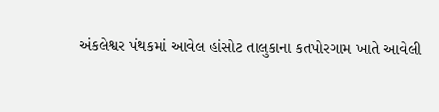અંકલેશ્વર પંથકમાં આવેલ હાંસોટ તાલુકાના કતપોરગામ ખાતે આવેલી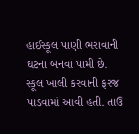હાઈસ્કૂલ પાણી ભરાવાની ઘટના બનવા પામી છે. સ્કૂલ ખાલી કરવાની ફરજ પાડવામાં આવી હતી. તાઉ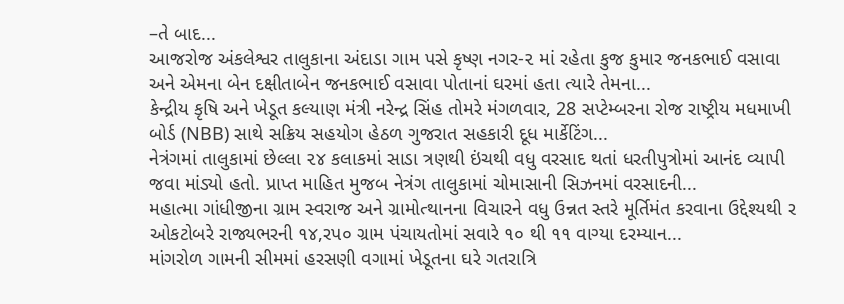–તે બાદ...
આજરોજ અંકલેશ્વર તાલુકાના અંદાડા ગામ પસે કૃષ્ણ નગર-૨ માં રહેતા કુજ કુમાર જનકભાઈ વસાવા અને એમના બેન દક્ષીતાબેન જનકભાઈ વસાવા પોતાનાં ઘરમાં હતા ત્યારે તેમના...
કેન્દ્રીય કૃષિ અને ખેડૂત કલ્યાણ મંત્રી નરેન્દ્ર સિંહ તોમરે મંગળવાર, 28 સપ્ટેમ્બરના રોજ રાષ્ટ્રીય મધમાખી બોર્ડ (NBB) સાથે સક્રિય સહયોગ હેઠળ ગુજરાત સહકારી દૂધ માર્કેટિંગ...
નેત્રંગમાં તાલુકામાં છેલ્લા ૨૪ કલાકમાં સાડા ત્રણથી ઇંચથી વધુ વરસાદ થતાં ધરતીપુત્રોમાં આનંદ વ્યાપી જવા માંડ્યો હતો. પ્રાપ્ત માહિત મુજબ નેત્રંગ તાલુકામાં ચોમાસાની સિઝનમાં વરસાદની...
મહાત્મા ગાંધીજીના ગ્રામ સ્વરાજ અને ગ્રામોત્થાનના વિચારને વધુ ઉન્નત સ્તરે મૂર્તિમંત કરવાના ઉદ્દેશ્યથી ર ઓકટોબરે રાજ્યભરની ૧૪,રપ૦ ગ્રામ પંચાયતોમાં સવારે ૧૦ થી ૧૧ વાગ્યા દરમ્યાન...
માંગરોળ ગામની સીમમાં હરસણી વગામાં ખેડૂતના ઘરે ગતરાત્રિ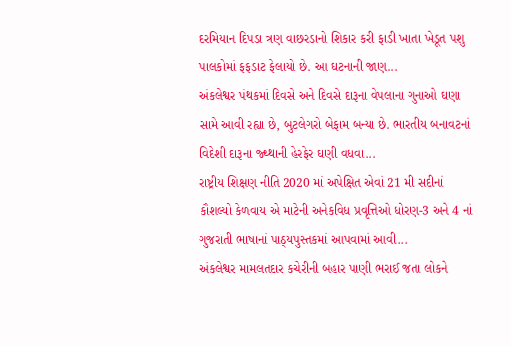દરમિયાન દિપડા ત્રણ વાછરડાનો શિકાર કરી ફાડી ખાતા ખેડૂત પશુ પાલકોમાં ફફડાટ ફેલાયો છે. આ ઘટનાની જાણ...
અંકલેશ્વર પંથકમાં દિવસે અને દિવસે દારૂના વેપલાના ગુનાઓ ઘણા સામે આવી રહ્યા છે, બુટલેગરો બેફામ બન્યા છે. ભારતીય બનાવટનાં વિદેશી દારૂના જ્થ્થાની હેરફેર ઘણી વધવા...
રાષ્ટ્રીય શિક્ષણ નીતિ 2020 માં અપેક્ષિત એવાં 21 મી સદીનાં કૌશલ્યો કેળવાય એ માટેની અનેકવિધ પ્રવૃત્તિઓ ધોરણ-3 અને 4 નાં ગુજરાતી ભાષાનાં પાઠ્યપુસ્તકમાં આપવામાં આવી...
અંકલેશ્વર મામલતદાર કચેરીની બહાર પાણી ભરાઈ જતા લોકને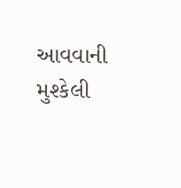આવવાની મુશ્કેલી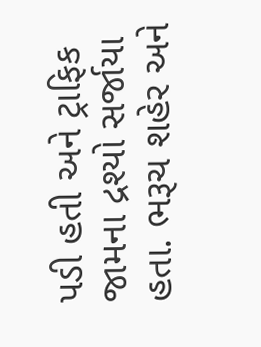પડી હતી અને ટ્રાફિક જામના દ્રશ્યો સર્જાયા હતા. ભરૂચ શહેર અને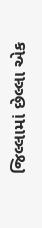જિલ્લામાં છેલ્લા એક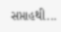સપ્તાહથી...